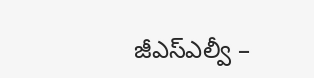జీఎస్ఎల్వీ –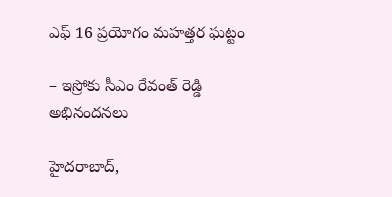ఎఫ్ 16 ప్ర‌యోగం మహత్తర ఘట్టం

– ఇస్రోకు సీఎం రేవంత్ రెడ్డి అభినందనలు

హైద‌రాబాద్‌,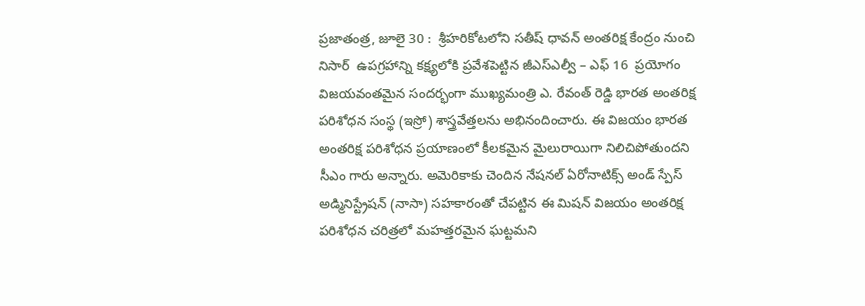ప్ర‌జాతంత్ర‌, జూలై 30 :  శ్రీహరికోటలోని సతీష్ ధావన్ అంతరిక్ష కేంద్రం నుంచి నిసార్  ఉపగ్రహాన్ని కక్ష్యలోకి ప్రవేశపెట్టిన జీఎస్ఎల్వీ – ఎఫ్ 16  ప్రయోగం విజయవంతమైన సందర్భంగా ముఖ్యమంత్రి ఎ. రేవంత్ రెడ్డి భారత అంతరిక్ష పరిశోధన సంస్థ (ఇస్రో) శాస్త్రవేత్తలను అభినందించారు. ఈ విజయం భారత అంతరిక్ష పరిశోధన ప్రయాణంలో కీలకమైన మైలురాయిగా నిలిచిపోతుందని సీఎం గారు అన్నారు. అమెరికాకు చెందిన నేషనల్ ఏరోనాటిక్స్ అండ్ స్పేస్ అడ్మినిస్ట్రేషన్ (నాసా) సహకారంతో చేపట్టిన ఈ మిషన్ విజయం అంతరిక్ష పరిశోధన చరిత్రలో మహత్తరమైన ఘట్టమని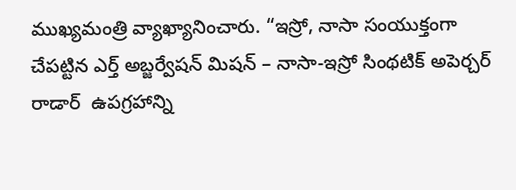ముఖ్యమంత్రి వ్యాఖ్యానించారు. “ఇస్రో, నాసా సంయుక్తంగా చేపట్టిన ఎర్త్ అబ్జర్వేషన్ మిషన్ – నాసా-ఇస్రో సింథటిక్ అపెర్చర్ రాడార్  ఉపగ్రహాన్ని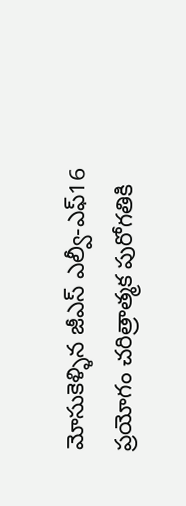మోసుకెళ్ళిన జీఎస్ ఎల్వీ-ఎఫ్16 ప్రయోగం చరిత్రాత్మక పురోగతికి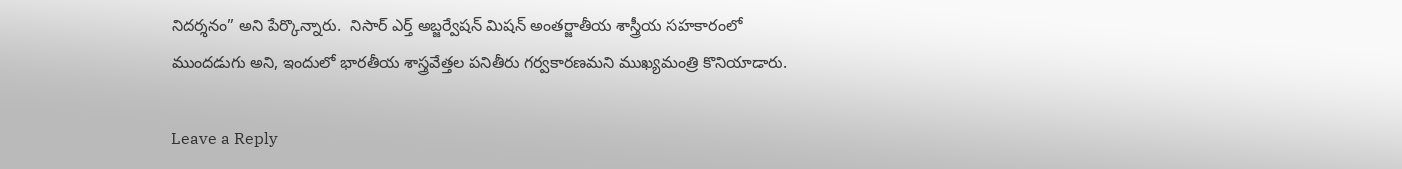నిదర్శనం” అని పేర్కొన్నారు.  నిసార్ ఎర్త్ అబ్జర్వేషన్ మిషన్ అంతర్జాతీయ శాస్త్రీయ సహకారంలో ముందడుగు అని, ఇందులో భారతీయ శాస్త్రవేత్తల పనితీరు గర్వకారణమని ముఖ్యమంత్రి కొనియాడారు.

Leave a Reply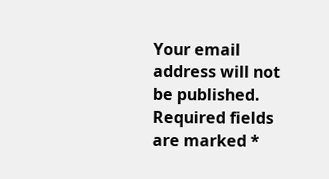Your email address will not be published. Required fields are marked *